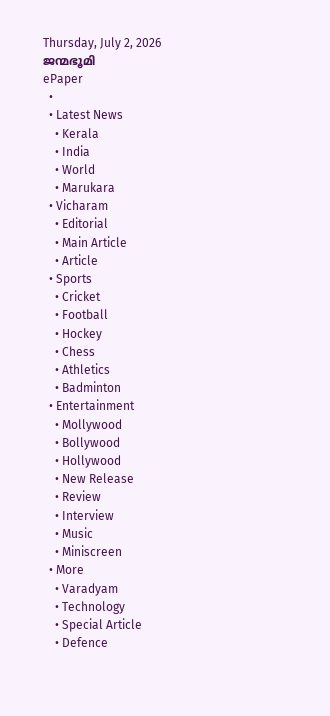Thursday, July 2, 2026
ജന്മഭൂമി
ePaper
  •
  • Latest News
    • Kerala
    • India
    • World
    • Marukara
  • Vicharam
    • Editorial
    • Main Article
    • Article
  • Sports
    • Cricket
    • Football
    • Hockey
    • Chess
    • Athletics
    • Badminton
  • Entertainment
    • Mollywood
    • Bollywood
    • Hollywood
    • New Release
    • Review
    • Interview
    • Music
    • Miniscreen
  • More
    • Varadyam
    • Technology
    • Special Article
    • Defence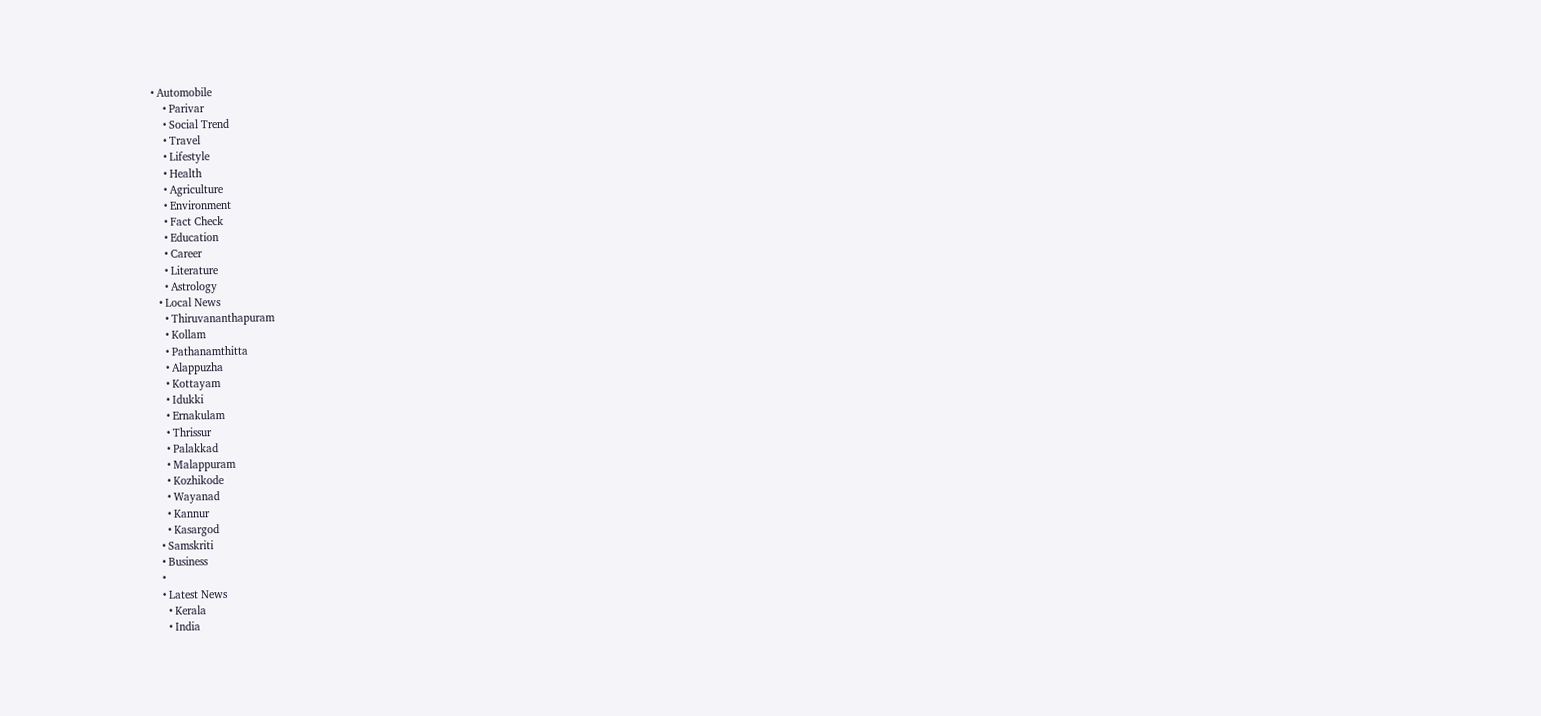• Automobile
    • Parivar
    • Social Trend
    • Travel
    • Lifestyle
    • Health
    • Agriculture
    • Environment
    • Fact Check
    • Education
    • Career
    • Literature
    • Astrology
  • Local News
    • Thiruvananthapuram
    • Kollam
    • Pathanamthitta
    • Alappuzha
    • Kottayam
    • Idukki
    • Ernakulam
    • Thrissur
    • Palakkad
    • Malappuram
    • Kozhikode
    • Wayanad
    • Kannur
    • Kasargod
  • Samskriti
  • Business
  •
  • Latest News
    • Kerala
    • India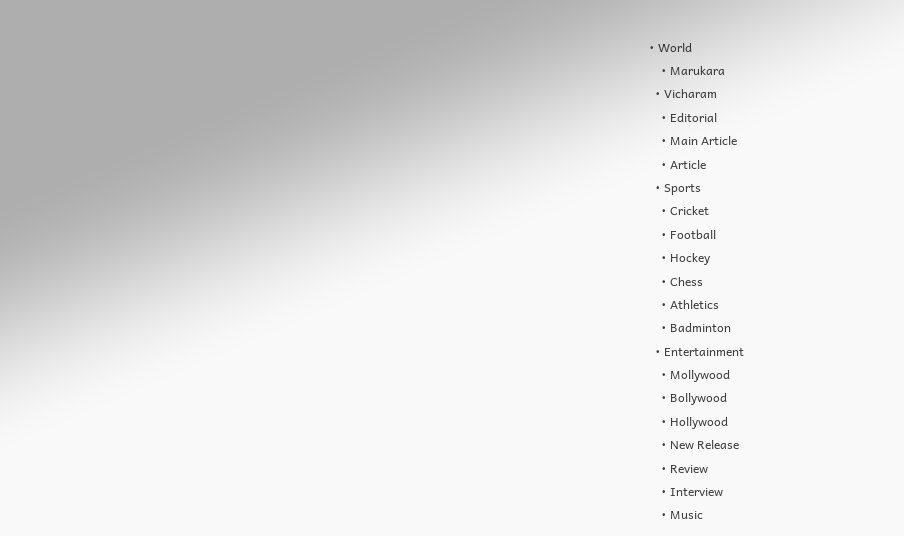• World
    • Marukara
  • Vicharam
    • Editorial
    • Main Article
    • Article
  • Sports
    • Cricket
    • Football
    • Hockey
    • Chess
    • Athletics
    • Badminton
  • Entertainment
    • Mollywood
    • Bollywood
    • Hollywood
    • New Release
    • Review
    • Interview
    • Music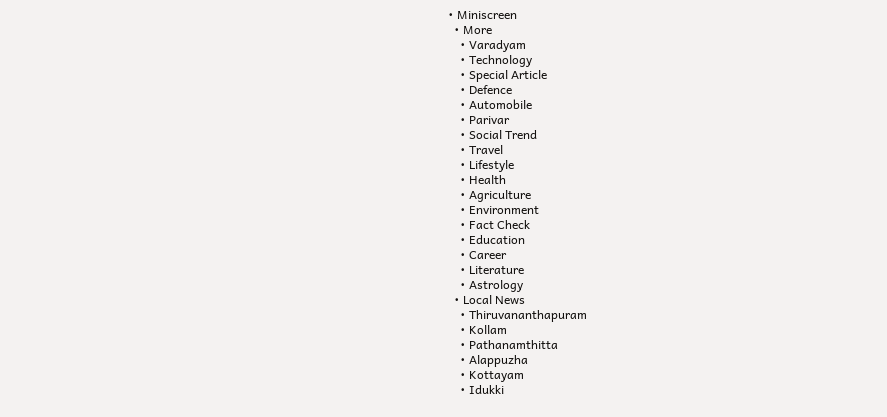• Miniscreen
  • More
    • Varadyam
    • Technology
    • Special Article
    • Defence
    • Automobile
    • Parivar
    • Social Trend
    • Travel
    • Lifestyle
    • Health
    • Agriculture
    • Environment
    • Fact Check
    • Education
    • Career
    • Literature
    • Astrology
  • Local News
    • Thiruvananthapuram
    • Kollam
    • Pathanamthitta
    • Alappuzha
    • Kottayam
    • Idukki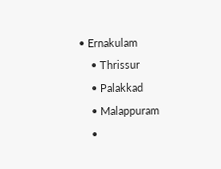• Ernakulam
    • Thrissur
    • Palakkad
    • Malappuram
    •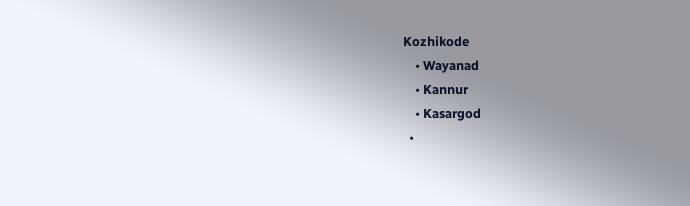Kozhikode
    • Wayanad
    • Kannur
    • Kasargod
  •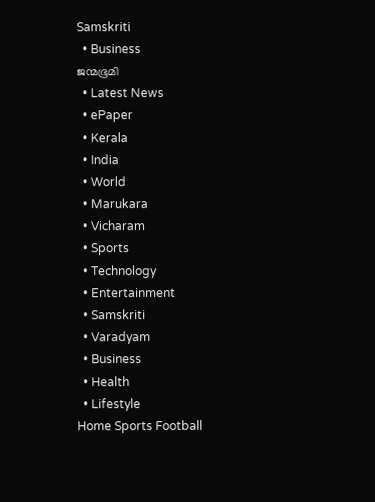Samskriti
  • Business
ജന്മഭൂമി
  • Latest News
  • ePaper
  • Kerala
  • India
  • World
  • Marukara
  • Vicharam
  • Sports
  • Technology
  • Entertainment
  • Samskriti
  • Varadyam
  • Business
  • Health
  • Lifestyle
Home Sports Football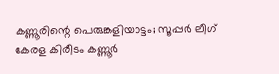കണ്ണൂരിന്റെ പെരുങ്കളിയാട്ടം; സൂപ്പര്‍ ലീഗ് കേരള കിരീടം കണ്ണൂര്‍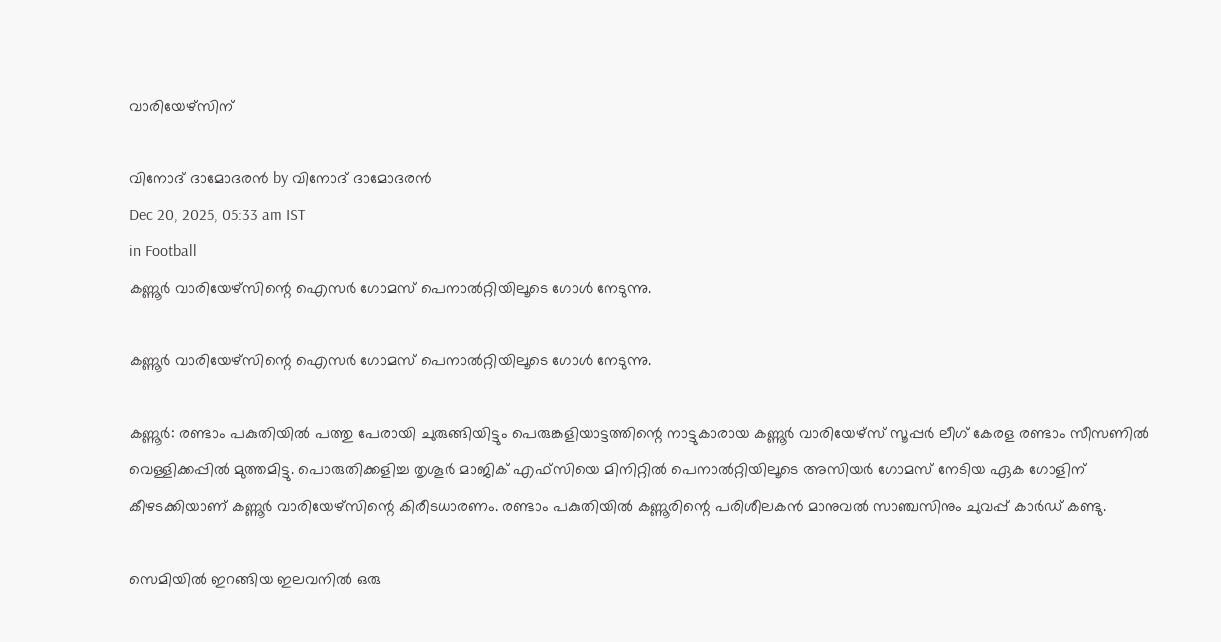വാരിയേഴ്‌സിന്

വിനോദ് ദാമോദരന്‍ by വിനോദ് ദാമോദരന്‍
Dec 20, 2025, 05:33 am IST
in Football
കണ്ണൂര്‍ വാരിയേഴ്സിന്റെ ഐസര്‍ ഗോമസ് പെനാല്‍റ്റിയിലൂടെ ഗോള്‍ നേടുന്നു.

കണ്ണൂര്‍ വാരിയേഴ്സിന്റെ ഐസര്‍ ഗോമസ് പെനാല്‍റ്റിയിലൂടെ ഗോള്‍ നേടുന്നു.

കണ്ണൂര്‍: രണ്ടാം പകുതിയില്‍ പത്തു പേരായി ചുരുങ്ങിയിട്ടും പെരുങ്കളിയാട്ടത്തിന്റെ നാട്ടുകാരായ കണ്ണൂര്‍ വാരിയേഴ്സ് സൂപ്പര്‍ ലീഗ് കേരള രണ്ടാം സീസണില്‍ വെള്ളിക്കപ്പില്‍ മുത്തമിട്ടു. പൊരുതിക്കളിച്ച തൃശൂര്‍ മാജിക് എഫ്‌സിയെ മിനിറ്റില്‍ പെനാല്‍റ്റിയിലൂടെ അസിയര്‍ ഗോമസ് നേടിയ ഏക ഗോളിന് കീഴടക്കിയാണ് കണ്ണൂര്‍ വാരിയേഴ്‌സിന്റെ കിരീടധാരണം. രണ്ടാം പകുതിയില്‍ കണ്ണൂരിന്റെ പരിശീലകന്‍ മാനുവല്‍ സാഞ്ചസിനും ചുവപ്പ് കാര്‍ഡ് കണ്ടു.

സെമിയില്‍ ഇറങ്ങിയ ഇലവനില്‍ ഒരു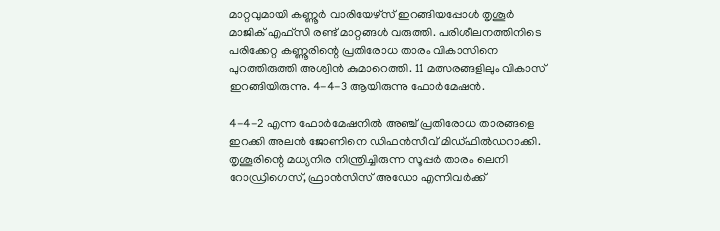മാറ്റവുമായി കണ്ണൂര്‍ വാരിയേഴ്സ് ഇറങ്ങിയപ്പോള്‍ തൃശൂര്‍ മാജിക് എഫ്‌സി രണ്ട് മാറ്റങ്ങള്‍ വരുത്തി. പരിശീലനത്തിനിടെ പരിക്കേറ്റ കണ്ണൂരിന്റെ പ്രതിരോധ താരം വികാസിനെ പുറത്തിരുത്തി അശ്വിന്‍ കുമാറെത്തി. 11 മത്സരങ്ങളിലും വികാസ് ഇറങ്ങിയിരുന്നു. 4-4-3 ആയിരുന്നു ഫോര്‍മേഷന്‍.

4-4-2 എന്ന ഫോര്‍മേഷനില്‍ അഞ്ച് പ്രതിരോധ താരങ്ങളെ ഇറക്കി അലന്‍ ജോണിനെ ഡിഫന്‍സീവ് മിഡ്ഫില്‍ഡറാക്കി. തൃശൂരിന്റെ മധ്യനിര നിന്ത്രിച്ചിരുന്ന സൂപ്പര്‍ താരം ലെനി റോഡ്രിഗെസ്, ഫ്രാന്‍സിസ് അഡോ എന്നിവര്‍ക്ക്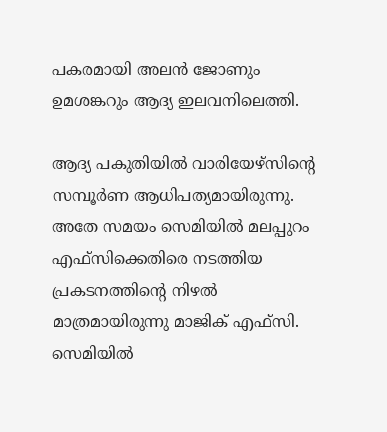പകരമായി അലന്‍ ജോണും ഉമശങ്കറും ആദ്യ ഇലവനിലെത്തി.

ആദ്യ പകുതിയില്‍ വാരിയേഴ്‌സിന്റെ സമ്പൂര്‍ണ ആധിപത്യമായിരുന്നു. അതേ സമയം സെമിയില്‍ മലപ്പുറം എഫ്‌സിക്കെതിരെ നടത്തിയ പ്രകടനത്തിന്റെ നിഴല്‍ മാത്രമായിരുന്നു മാജിക് എഫ്‌സി. സെമിയില്‍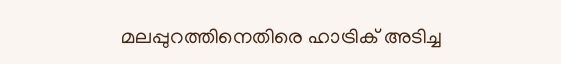മലപ്പുറത്തിനെതിരെ ഹാട്രിക് അടിച്ച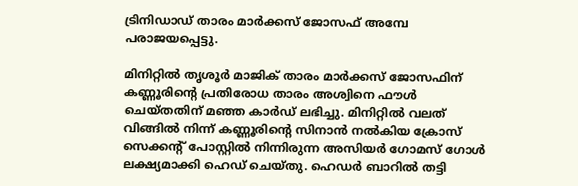ട്രിനിഡാഡ് താരം മാര്‍ക്കസ് ജോസഫ് അമ്പേ പരാജയപ്പെട്ടു.

മിനിറ്റില്‍ തൃശൂര്‍ മാജിക് താരം മാര്‍ക്കസ് ജോസഫിന് കണ്ണൂരിന്റെ പ്രതിരോധ താരം അശ്വിനെ ഫൗള്‍ ചെയ്തതിന് മഞ്ഞ കാര്‍ഡ് ലഭിച്ചു. മിനിറ്റില്‍ വലത് വിങ്ങില്‍ നിന്ന് കണ്ണൂരിന്റെ സിനാന്‍ നല്‍കിയ ക്രോസ് സെക്കന്റ് പോസ്റ്റില്‍ നിന്നിരുന്ന അസിയര്‍ ഗോമസ് ഗോള്‍ ലക്ഷ്യമാക്കി ഹെഡ് ചെയ്തു. ഹെഡര്‍ ബാറില്‍ തട്ടി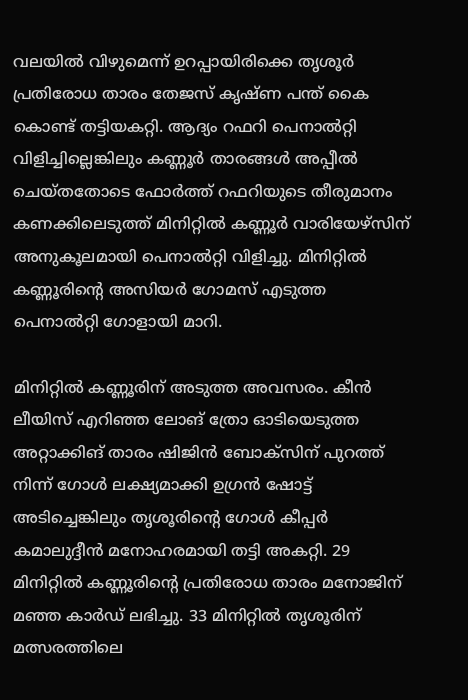വലയില്‍ വിഴുമെന്ന് ഉറപ്പായിരിക്കെ തൃശൂര്‍ പ്രതിരോധ താരം തേജസ് കൃഷ്ണ പന്ത് കൈ കൊണ്ട് തട്ടിയകറ്റി. ആദ്യം റഫറി പെനാല്‍റ്റി വിളിച്ചില്ലെങ്കിലും കണ്ണൂര്‍ താരങ്ങള്‍ അപ്പീല്‍ ചെയ്തതോടെ ഫോര്‍ത്ത് റഫറിയുടെ തീരുമാനം കണക്കിലെടുത്ത് മിനിറ്റില്‍ കണ്ണൂര്‍ വാരിയേഴ്‌സിന് അനുകൂലമായി പെനാല്‍റ്റി വിളിച്ചു. മിനിറ്റില്‍ കണ്ണൂരിന്റെ അസിയര്‍ ഗോമസ് എടുത്ത പെനാല്‍റ്റി ഗോളായി മാറി.

മിനിറ്റില്‍ കണ്ണൂരിന് അടുത്ത അവസരം. കീന്‍ ലീയിസ് എറിഞ്ഞ ലോങ് ത്രോ ഓടിയെടുത്ത അറ്റാക്കിങ് താരം ഷിജിന്‍ ബോക്സിന് പുറത്ത് നിന്ന് ഗോള്‍ ലക്ഷ്യമാക്കി ഉഗ്രന്‍ ഷോട്ട് അടിച്ചെങ്കിലും തൃശൂരിന്റെ ഗോള്‍ കീപ്പര്‍ കമാലുദ്ദീന്‍ മനോഹരമായി തട്ടി അകറ്റി. 29 മിനിറ്റില്‍ കണ്ണൂരിന്റെ പ്രതിരോധ താരം മനോജിന് മഞ്ഞ കാര്‍ഡ് ലഭിച്ചു. 33 മിനിറ്റില്‍ തൃശൂരിന് മത്സരത്തിലെ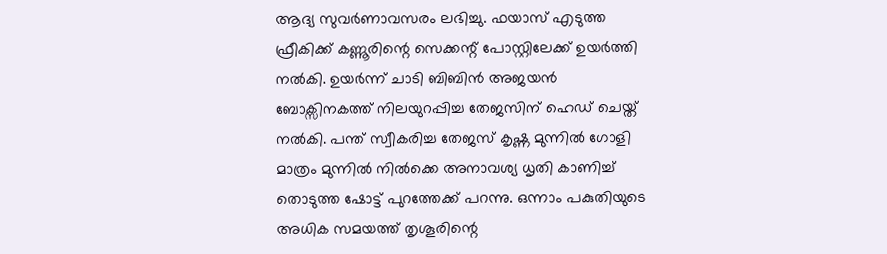ആദ്യ സുവര്‍ണാവസരം ലഭിച്ചു. ഫയാസ് എടുത്ത ഫ്രീകിക്ക് കണ്ണൂരിന്റെ സെക്കന്റ് പോസ്റ്റിലേക്ക് ഉയര്‍ത്തി നല്‍കി. ഉയര്‍ന്ന് ചാടി ബിബിന്‍ അജയന്‍ ബോക്സിനകത്ത് നിലയുറപ്പിച്ച തേജസിന് ഹെഡ് ചെയ്ത് നല്‍കി. പന്ത് സ്വീകരിച്ച തേജസ് കൃഷ്ണ മുന്നില്‍ ഗോളി മാത്രം മുന്നില്‍ നില്‍ക്കെ അനാവശ്യ ധൃതി കാണിച്ച് തൊടുത്ത ഷോട്ട് പുറത്തേക്ക് പറന്നു. ഒന്നാം പകുതിയുടെ അധിക സമയത്ത് തൃശൂരിന്റെ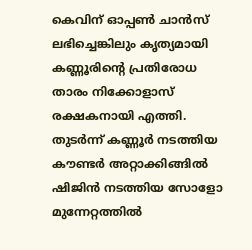കെവിന് ഓപ്പണ്‍ ചാന്‍സ് ലഭിച്ചെങ്കിലും കൃത്യമായി കണ്ണൂരിന്റെ പ്രതിരോധ താരം നിക്കോളാസ് രക്ഷകനായി എത്തി. തുടര്‍ന്ന് കണ്ണൂര്‍ നടത്തിയ കൗണ്ടര്‍ അറ്റാക്കിങ്ങില്‍ ഷിജിന്‍ നടത്തിയ സോളോ മുന്നേറ്റത്തില്‍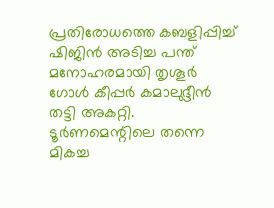പ്രതിരോധത്തെ കബളിപ്പിച്ച് ഷിജിന്‍ അടിച്ച പന്ത് മനോഹരമായി തൃശൂര്‍ ഗോള്‍ കീപ്പര്‍ കമാലുദ്ദീന്‍ തട്ടി അകറ്റി. ടൂര്‍ണമെന്റിലെ തന്നെ മികച്ച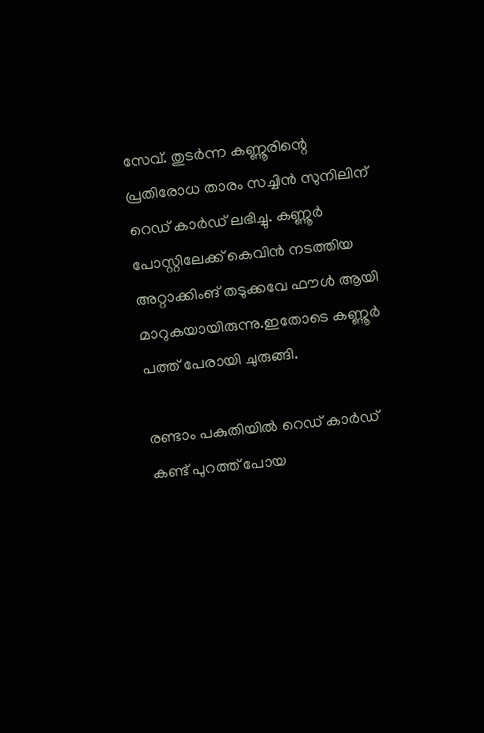സേവ്. തുടര്‍ന്ന കണ്ണൂരിന്റെ പ്രതിരോധ താരം സച്ചിന്‍ സുനിലിന് റെഡ് കാര്‍ഡ് ലഭിച്ചു. കണ്ണൂര്‍ പോസ്റ്റിലേക്ക് കെവിന്‍ നടത്തിയ അറ്റാക്കിംങ് തടുക്കവേ ഫൗള്‍ ആയി മാറുകയായിരുന്നു.ഇതോടെ കണ്ണൂര്‍ പത്ത് പേരായി ചുരുങ്ങി.

രണ്ടാം പകുതിയില്‍ റെഡ് കാര്‍ഡ് കണ്ട് പുറത്ത് പോയ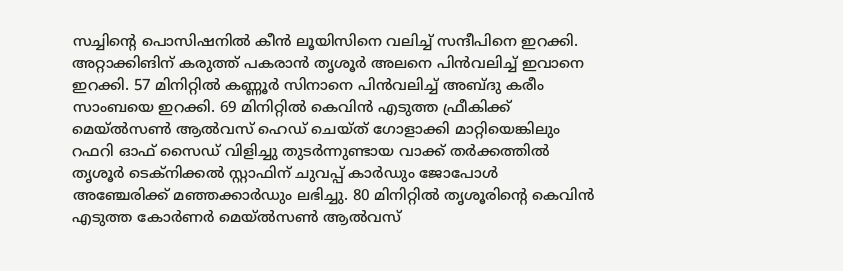സച്ചിന്റെ പൊസിഷനില്‍ കീന്‍ ലൂയിസിനെ വലിച്ച് സന്ദീപിനെ ഇറക്കി. അറ്റാക്കിങിന് കരുത്ത് പകരാന്‍ തൃശൂര്‍ അലനെ പിന്‍വലിച്ച് ഇവാനെ ഇറക്കി. 57 മിനിറ്റില്‍ കണ്ണൂര്‍ സിനാനെ പിന്‍വലിച്ച് അബ്ദു കരീം സാംബയെ ഇറക്കി. 69 മിനിറ്റില്‍ കെവിന്‍ എടുത്ത ഫ്രീകിക്ക് മെയ്ല്‍സണ്‍ ആല്‍വസ് ഹെഡ് ചെയ്ത് ഗോളാക്കി മാറ്റിയെങ്കിലും റഫറി ഓഫ് സൈഡ് വിളിച്ചു തുടര്‍ന്നുണ്ടായ വാക്ക് തര്‍ക്കത്തില്‍ തൃശൂര്‍ ടെക്നിക്കല്‍ സ്റ്റാഫിന് ചുവപ്പ് കാര്‍ഡും ജോപോള്‍ അഞ്ചേരിക്ക് മഞ്ഞക്കാര്‍ഡും ലഭിച്ചു. 80 മിനിറ്റില്‍ തൃശൂരിന്റെ കെവിന്‍ എടുത്ത കോര്‍ണര്‍ മെയ്ല്‍സണ്‍ ആല്‍വസ്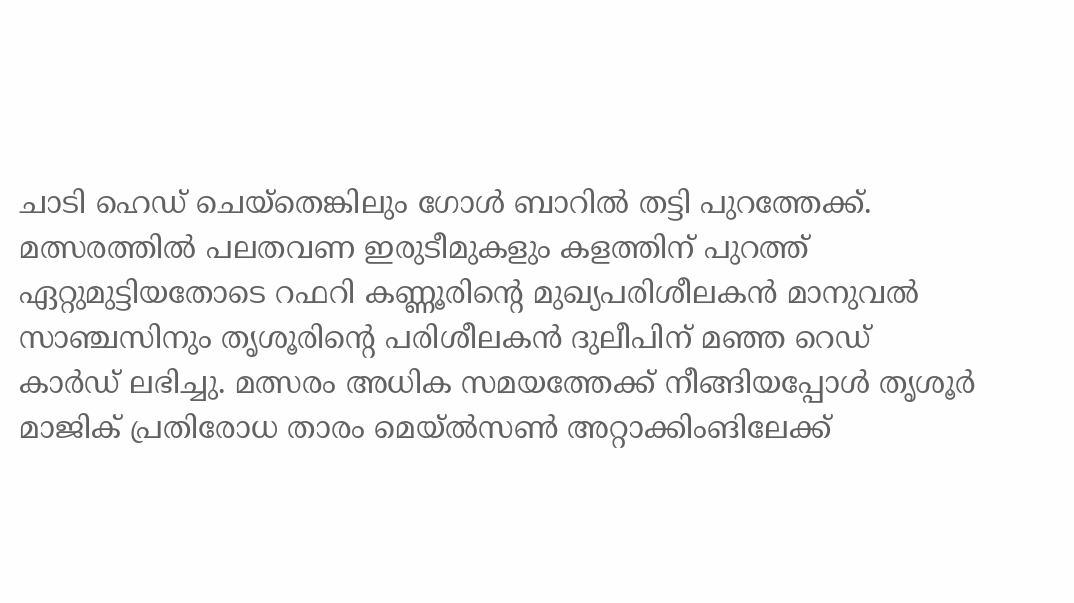ചാടി ഹെഡ് ചെയ്തെങ്കിലും ഗോള്‍ ബാറില്‍ തട്ടി പുറത്തേക്ക്. മത്സരത്തില്‍ പലതവണ ഇരുടീമുകളും കളത്തിന് പുറത്ത് ഏറ്റുമുട്ടിയതോടെ റഫറി കണ്ണൂരിന്റെ മുഖ്യപരിശീലകന്‍ മാനുവല്‍ സാഞ്ചസിനും തൃശൂരിന്റെ പരിശീലകന്‍ ദുലീപിന് മഞ്ഞ റെഡ് കാര്‍ഡ് ലഭിച്ചു. മത്സരം അധിക സമയത്തേക്ക് നീങ്ങിയപ്പോള്‍ തൃശൂര്‍ മാജിക് പ്രതിരോധ താരം മെയ്ല്‍സണ്‍ അറ്റാക്കിംങിലേക്ക്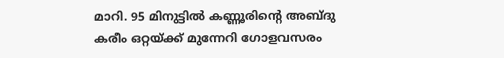മാറി. 95 മിനുട്ടില്‍ കണ്ണൂരിന്റെ അബ്ദു കരീം ഒറ്റയ്‌ക്ക് മുന്നേറി ഗോളവസരം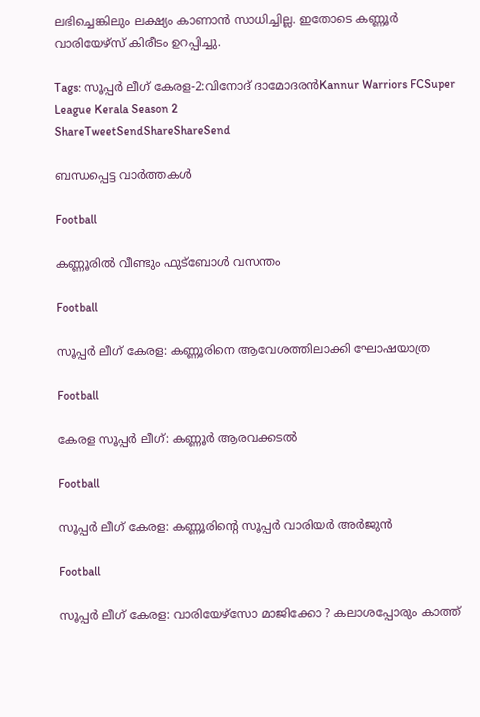ലഭിച്ചെങ്കിലും ലക്ഷ്യം കാണാന്‍ സാധിച്ചില്ല. ഇതോടെ കണ്ണൂര്‍ വാരിയേഴ്‌സ് കിരീടം ഉറപ്പിച്ചു.

Tags: സൂപ്പര്‍ ലീഗ് കേരള-2:വിനോദ് ദാമോദരന്‍Kannur Warriors FCSuper League Kerala Season 2
ShareTweetSendShareShareSend

ബന്ധപ്പെട്ട വാര്‍ത്തകള്‍

Football

കണ്ണൂരില്‍ വീണ്ടും ഫുട്ബോള്‍ വസന്തം

Football

സൂപ്പര്‍ ലീഗ് കേരള: കണ്ണൂരിനെ ആവേശത്തിലാക്കി ഘോഷയാത്ര

Football

കേരള സൂപ്പര്‍ ലീഗ്: കണ്ണൂര്‍ ആരവക്കടല്‍

Football

സൂപ്പര്‍ ലീഗ് കേരള: കണ്ണൂരിന്റെ സൂപ്പര്‍ വാരിയര്‍ അര്‍ജുന്‍

Football

സൂപ്പര്‍ ലീഗ് കേരള: വാരിയേഴ്‌സോ മാജിക്കോ ? കലാശപ്പോരും കാത്ത്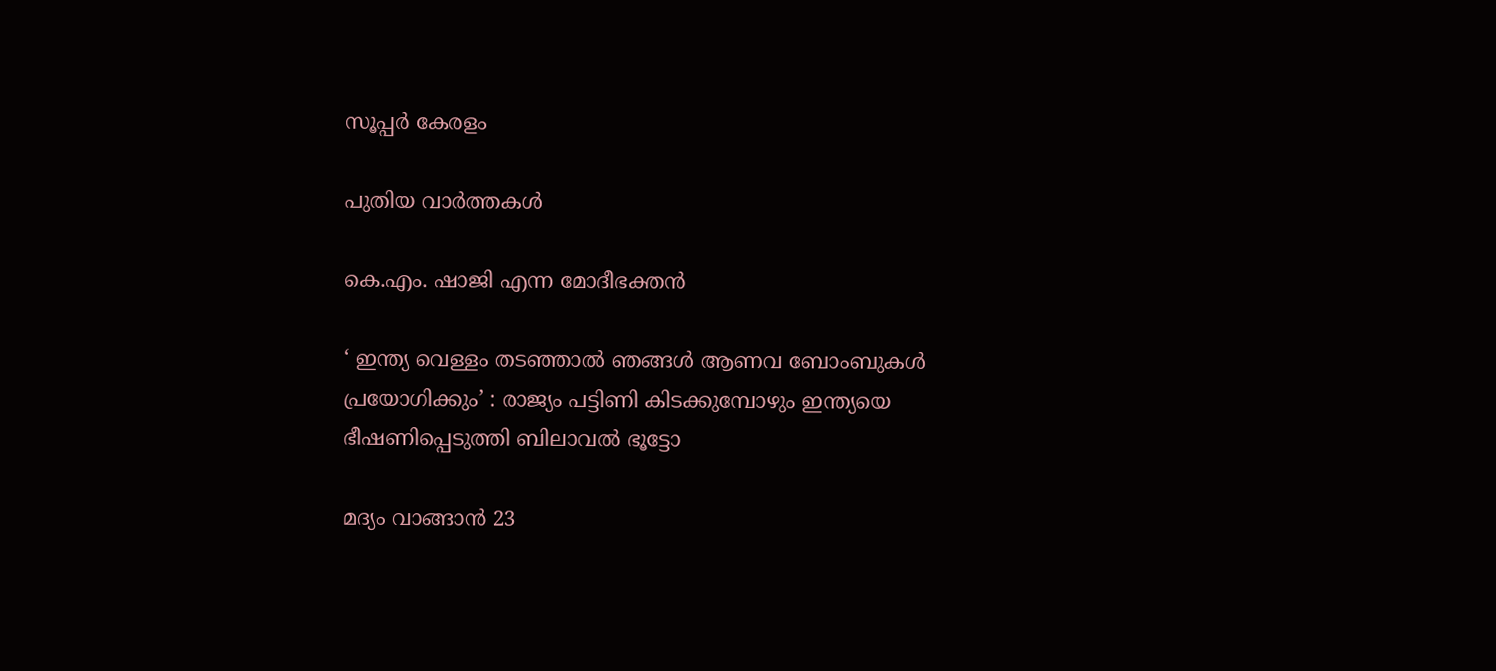സൂപ്പര്‍ കേരളം

പുതിയ വാര്‍ത്തകള്‍

കെ.എം. ഷാജി എന്ന മോദീഭക്തന്‍

‘ ഇന്ത്യ വെള്ളം തടഞ്ഞാൽ ഞങ്ങൾ ആണവ ബോംബുകൾ പ്രയോഗിക്കും’ : രാജ്യം പട്ടിണി കിടക്കുമ്പോഴും ഇന്ത്യയെ ഭീഷണിപ്പെടുത്തി ബിലാവൽ ഭൂട്ടോ

മദ്യം വാങ്ങാന്‍ 23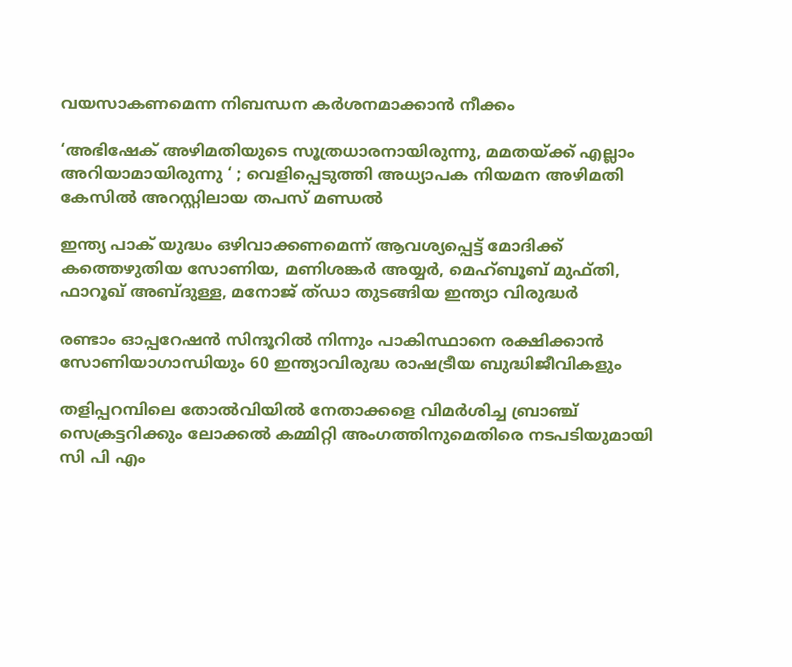വയസാകണമെന്ന നിബന്ധന കര്‍ശനമാക്കാന്‍ നീക്കം

‘അഭിഷേക് അഴിമതിയുടെ സൂത്രധാരനായിരുന്നു, മമതയ്‌ക്ക് എല്ലാം അറിയാമായിരുന്നു ‘ ; വെളിപ്പെടുത്തി അധ്യാപക നിയമന അഴിമതി കേസിൽ അറസ്റ്റിലായ തപസ് മണ്ഡൽ

ഇന്ത്യ പാക് യുദ്ധം ഒഴിവാക്കണമെന്ന് ആവശ്യപ്പെട്ട് മോദിക്ക് കത്തെഴുതിയ സോണിയ, മണിശങ്കര്‍ അയ്യര്‍, മെഹ്ബൂബ് മുഫ്തി, ഫാറൂഖ് അബ്ദുള്ള, മനോജ് ത്ഡാ തുടങ്ങിയ ഇന്ത്യാ വിരുദ്ധര്‍

രണ്ടാം ഓപ്പറേഷന്‍ സിന്ദൂറില്‍ നിന്നും പാകിസ്ഥാനെ രക്ഷിക്കാന്‍ സോണിയാഗാന്ധിയും 60 ഇന്ത്യാവിരുദ്ധ രാഷട്രീയ ബുദ്ധിജീവികളും

തളിപ്പറമ്പിലെ തോല്‍വിയില്‍ നേതാക്കളെ വിമര്‍ശിച്ച ബ്രാഞ്ച് സെക്രട്ടറിക്കും ലോക്കല്‍ കമ്മിറ്റി അംഗത്തിനുമെതിരെ നടപടിയുമായി സി പി എം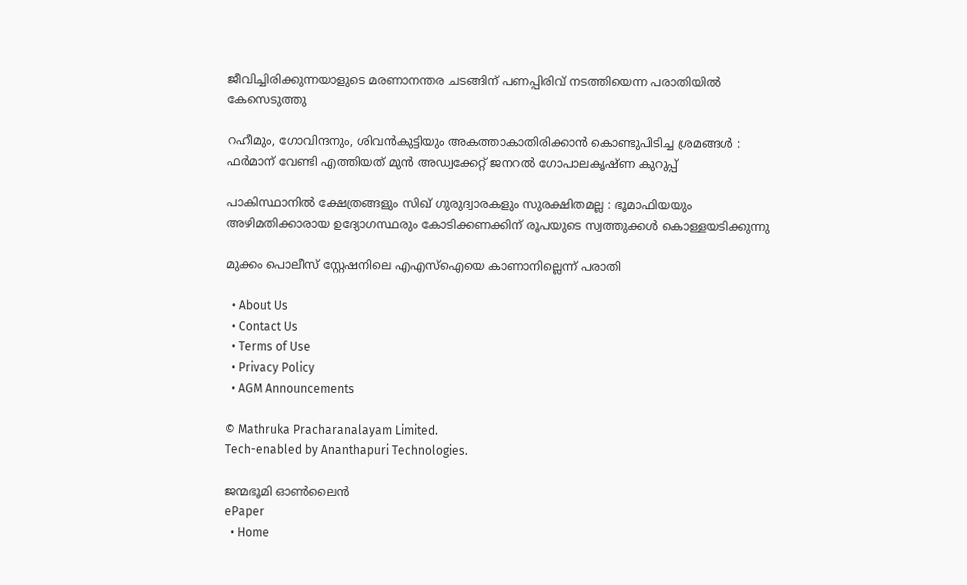ജീവിച്ചിരിക്കുന്നയാളുടെ മരണാനന്തര ചടങ്ങിന് പണപ്പിരിവ് നടത്തിയെന്ന പരാതിയില്‍ കേസെടുത്തു

റഹീമും, ഗോവിന്ദനും, ശിവൻകുട്ടിയും അകത്താകാതിരിക്കാൻ കൊണ്ടുപിടിച്ച ശ്രമങ്ങൾ : ഫർമാന് വേണ്ടി എത്തിയത് മുൻ അഡ്വക്കേറ്റ് ജനറൽ ഗോപാലകൃഷ്ണ കുറുപ്പ്

പാകിസ്ഥാനിൽ ക്ഷേത്രങ്ങളും സിഖ് ഗുരുദ്വാരകളും സുരക്ഷിതമല്ല : ഭൂമാഫിയയും അഴിമതിക്കാരായ ഉദ്യോഗസ്ഥരും കോടിക്കണക്കിന് രൂപയുടെ സ്വത്തുക്കൾ കൊള്ളയടിക്കുന്നു

മുക്കം പൊലീസ് സ്റ്റേഷനിലെ എഎസ്‌ഐയെ കാണാനില്ലെന്ന് പരാതി

  • About Us
  • Contact Us
  • Terms of Use
  • Privacy Policy
  • AGM Announcements

© Mathruka Pracharanalayam Limited.
Tech-enabled by Ananthapuri Technologies.

ജന്മഭൂമി ഓണ്‍ലൈന്‍
ePaper
  • Home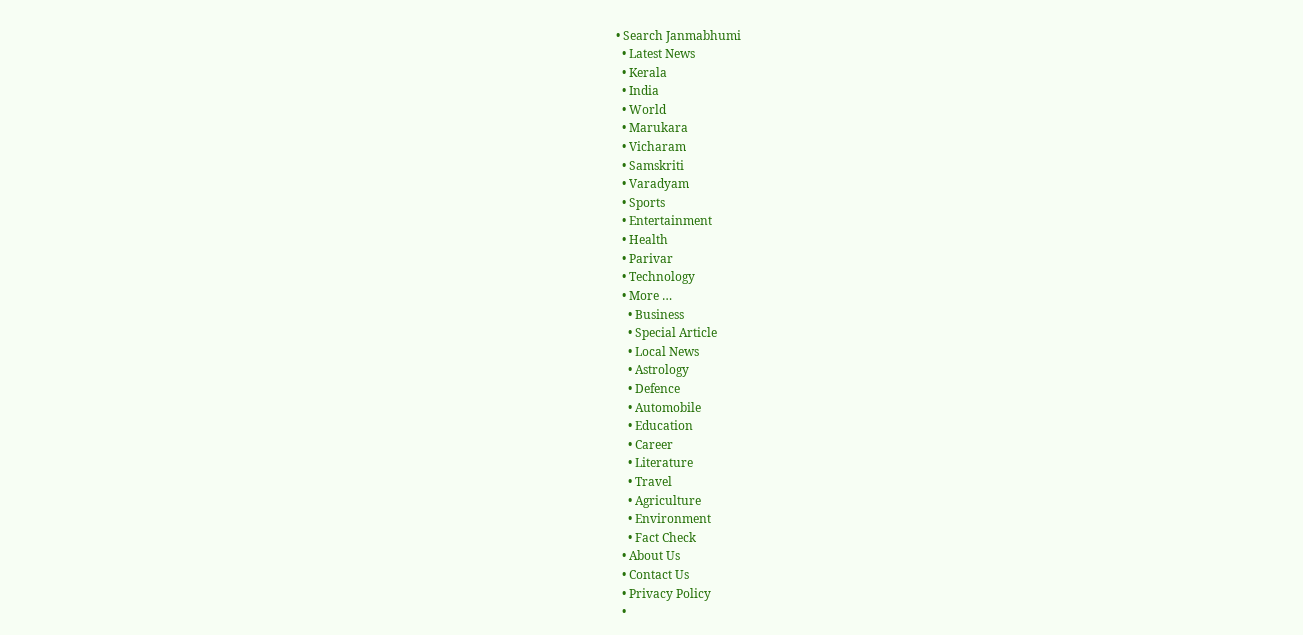• Search Janmabhumi
  • Latest News
  • Kerala
  • India
  • World
  • Marukara
  • Vicharam
  • Samskriti
  • Varadyam
  • Sports
  • Entertainment
  • Health
  • Parivar
  • Technology
  • More …
    • Business
    • Special Article
    • Local News
    • Astrology
    • Defence
    • Automobile
    • Education
    • Career
    • Literature
    • Travel
    • Agriculture
    • Environment
    • Fact Check
  • About Us
  • Contact Us
  • Privacy Policy
  •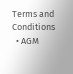Terms and Conditions
  • AGM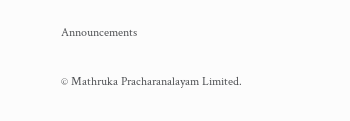Announcements

© Mathruka Pracharanalayam Limited.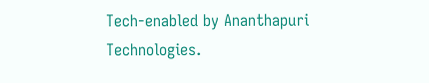Tech-enabled by Ananthapuri Technologies.